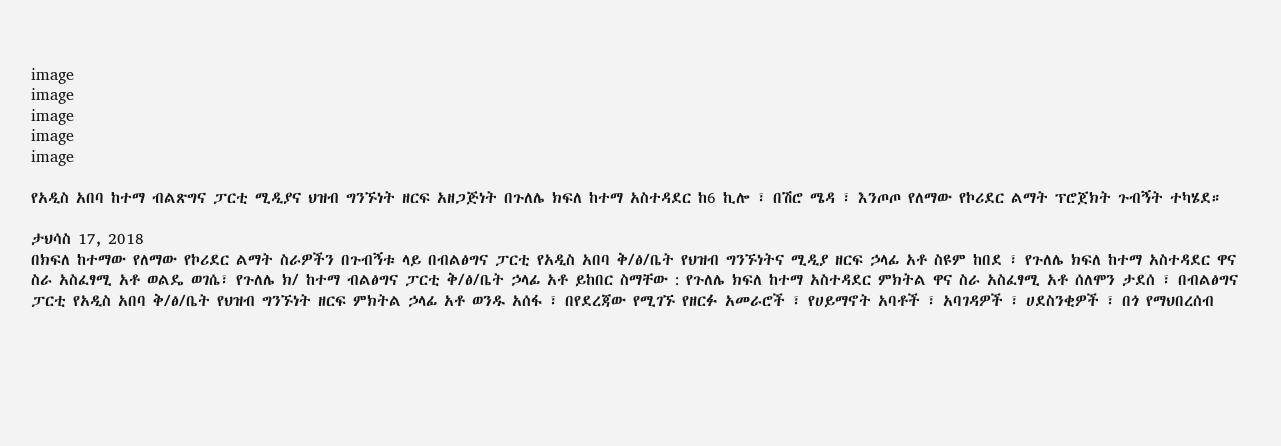image
image
image
image
image

የአዲስ አበባ ከተማ ብልጽግና ፓርቲ ሚዲያና ህዝብ ግንኙነት ዘርፍ አዘጋጅነት በጉለሌ ክፍለ ከተማ አስተዳደር ከ6 ኪሎ ፣ በሽሮ ሜዳ ፣ እንጦጦ የለማው የኮሪደር ልማት ፕሮጀክት ጉብኝት ተካሄደ።

ታህሳስ 17, 2018
በክፍለ ከተማው የለማው የኮሪደር ልማት ስራዎችን በጉብኝቱ ላይ በብልፅግና ፓርቲ የአዲስ አበባ ቅ/ፅ/ቤት የህዝብ ግንኙነትና ሚዲያ ዘርፍ ኃላፊ አቶ ስዩም ከበደ ፣ የጉለሌ ክፍለ ከተማ አስተዳደር ዋና ስራ አስፈፃሚ አቶ ወልዴ ወገሴ፣ የጉለሌ ክ/ ከተማ ብልፅግና ፓርቲ ቅ/ፅ/ቤት ኃላፊ አቶ ይከበር ስማቸው : የጉለሌ ክፍለ ከተማ አስተዳደር ምክትል ዋና ስራ አስፈፃሚ አቶ ሰለሞን ታደሰ ፣ በብልፅግና ፓርቲ የአዲስ አበባ ቅ/ፅ/ቤት የህዝብ ግንኙነት ዘርፍ ምክትል ኃላፊ አቶ ወንዱ አሰፋ ፣ በየደረጃው የሚገኙ የዘርፉ አመራሮች ፣ የሀይማኖት አባቶች ፣ አባገዳዎች ፣ ሀደስንቂዎች ፣ በጎ የማህበረሰብ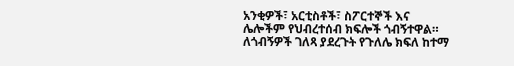አንቂዎች፣ አርቲስቶች፣ ስፖርተኞች እና ሌሎችም የህብረተሰብ ክፍሎች ጎብኝተዋል። ለጎብኝዎች ገለጻ ያደረጉት የጉለሌ ክፍለ ከተማ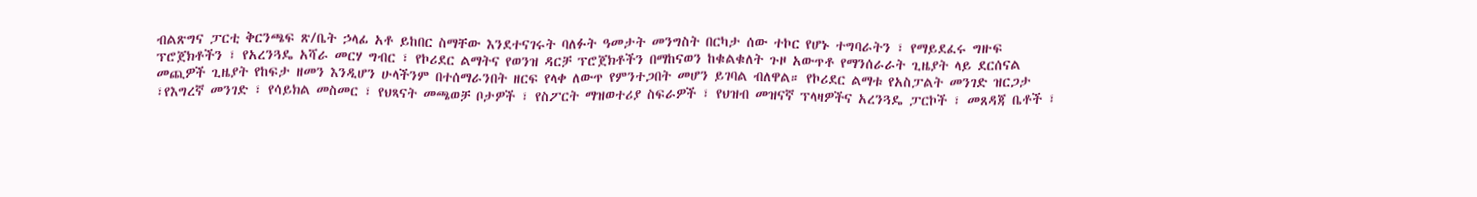ብልጽግና ፓርቲ ቅርንጫፍ ጽ/ቤት ኃላፊ አቶ ይከበር ስማቸው እንደተናገሩት ባለፉት ዓመታት መንግስት በርካታ ሰው ተኮር የሆኑ ተግባራትን ፣ የማይደፈሩ ግዙፍ ፕሮጀክቶችን ፣ የአረንጓዴ አሻራ መርሃ ግብር ፣ የኮሪደር ልማትና የወንዝ ዳርቻ ፕሮጀክቶችን በማከናወን ከቁልቁለት ጉዞ አውጥቶ የማንሰራራት ጊዜያት ላይ ደርሰናል መጪዎች ጊዜያት የከፍታ ዘመን እንዲሆን ሁላችንም በተሰማራንበት ዘርፍ የላቀ ለውጥ የምንተጋበት መሆን ይገባል ብለዋል። የኮሪደር ልማቱ የአስፓልት መንገድ ዝርጋታ ፣የእግረኛ መንገድ ፣ የሳይክል መስመር ፣ የህጻናት መጫወቻ ቦታዎች ፣ የስፖርት ማዝወተሪያ ስፍራዎች ፣ የህዝብ መዝናኛ ፕላዛዎችና አረንጓዴ ፓርኮች ፣ መጸዳጃ ቤቶች ፣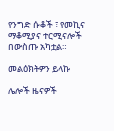የንግድ ሱቆች ፣ የመኪና ማቆሚያና ተርሚናሎች በውስጡ አካቷል።

መልዕክትዎን ይላኩ

ሌሎች ዜናዎች